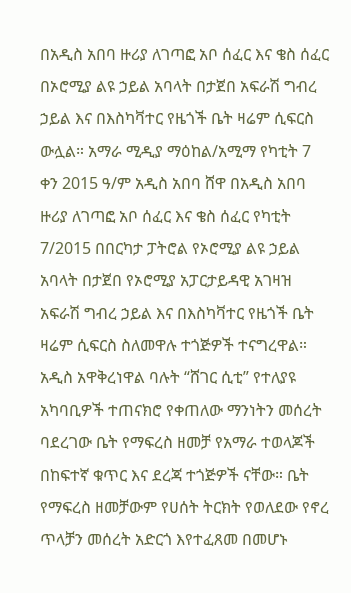በአዲስ አበባ ዙሪያ ለገጣፎ አቦ ሰፈር እና ቄስ ሰፈር በኦሮሚያ ልዩ ኃይል አባላት በታጀበ አፍራሽ ግብረ ኃይል እና በእስካቫተር የዜጎች ቤት ዛሬም ሲፍርስ ውሏል። አማራ ሚዲያ ማዕከል/አሚማ የካቲት 7 ቀን 2015 ዓ/ም አዲስ አበባ ሸዋ በአዲስ አበባ ዙሪያ ለገጣፎ አቦ ሰፈር እና ቄስ ሰፈር የካቲት 7/2015 በበርካታ ፓትሮል የኦሮሚያ ልዩ ኃይል አባላት በታጀበ የኦሮሚያ አፓርታይዳዊ አገዛዝ አፍራሽ ግብረ ኃይል እና በእስካቫተር የዜጎች ቤት ዛሬም ሲፍርስ ስለመዋሉ ተጎጅዎች ተናግረዋል። አዲስ አዋቅረነዋል ባሉት “ሸገር ሲቲ” የተለያዩ አካባቢዎች ተጠናክሮ የቀጠለው ማንነትን መሰረት ባደረገው ቤት የማፍረስ ዘመቻ የአማራ ተወላጆች በከፍተኛ ቁጥር እና ደረጃ ተጎጅዎች ናቸው። ቤት የማፍረስ ዘመቻውም የሀሰት ትርክት የወለደው የኖረ ጥላቻን መሰረት አድርጎ እየተፈጸመ በመሆኑ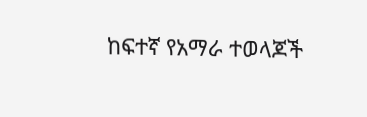ከፍተኛ የአማራ ተወላጆች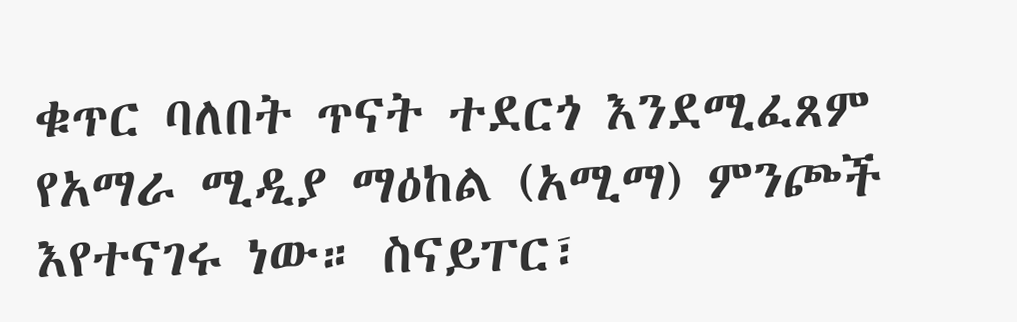ቁጥር ባለበት ጥናት ተደርጎ እንደሚፈጸም የአማራ ሚዲያ ማዕከል (አሚማ) ምንጮች እየተናገሩ ነው። ስናይፐር፣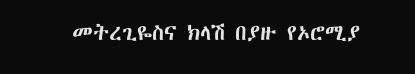መትረጊዬስና ክላሽ በያዙ የኦሮሚያ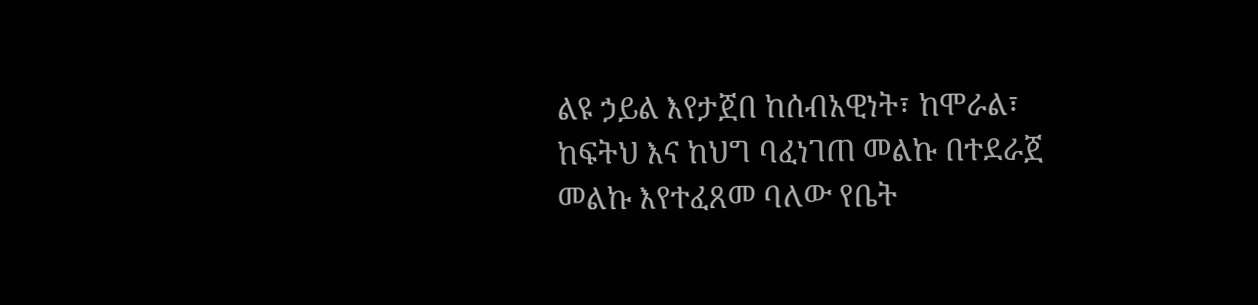ልዩ ኃይል እየታጀበ ከሰብአዊነት፣ ከሞራል፣ ከፍትህ እና ከህግ ባፈነገጠ መልኩ በተደራጀ መልኩ እየተፈጸመ ባለው የቤት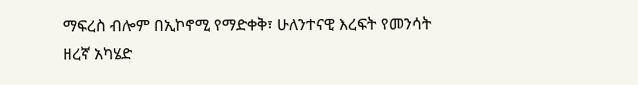ማፍረስ ብሎም በኢኮኖሚ የማድቀቅ፣ ሁለንተናዊ እረፍት የመንሳት ዘረኛ አካሄድ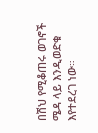በሽህ የሚቆጠሩ ወገኖች ሜዳ ላይ እንዲወድቁ እየተደረገ ነው።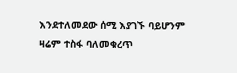እንደተለመደው ሰሚ እያገኙ ባይሆንም ዛሬም ተስፋ ባለመቁረጥ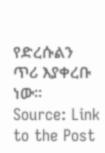የድረሱልን ጥሪ እያቀረቡ ነው።
Source: Link to the Post